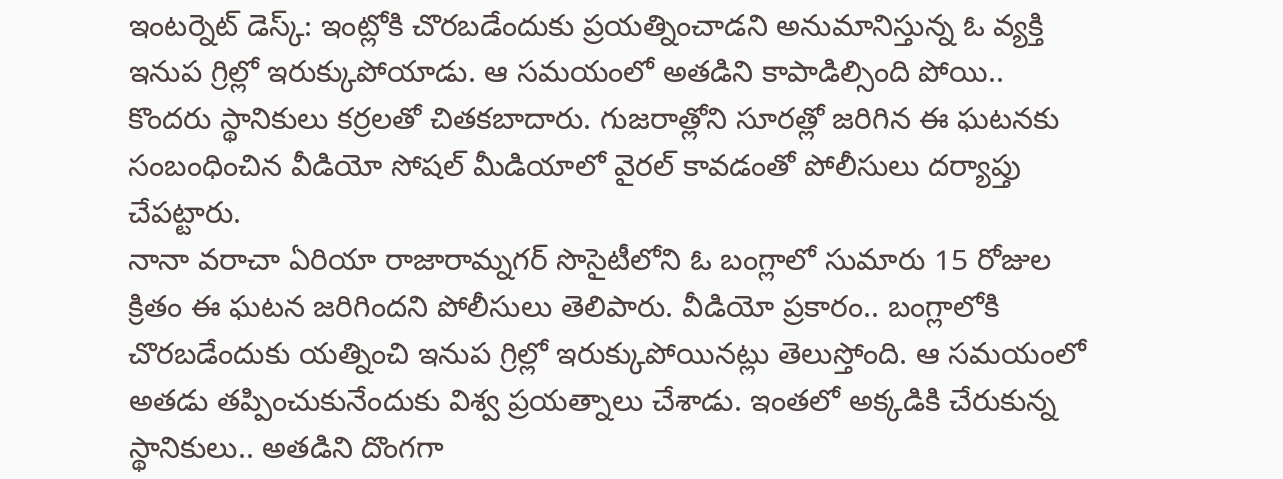ఇంటర్నెట్ డెస్క్: ఇంట్లోకి చొరబడేందుకు ప్రయత్నించాడని అనుమానిస్తున్న ఓ వ్యక్తి ఇనుప గ్రిల్లో ఇరుక్కుపోయాడు. ఆ సమయంలో అతడిని కాపాడిల్సింది పోయి..
కొందరు స్థానికులు కర్రలతో చితకబాదారు. గుజరాత్లోని సూరత్లో జరిగిన ఈ ఘటనకు సంబంధించిన వీడియో సోషల్ మీడియాలో వైరల్ కావడంతో పోలీసులు దర్యాప్తు చేపట్టారు.
నానా వరాచా ఏరియా రాజారామ్నగర్ సొసైటీలోని ఓ బంగ్లాలో సుమారు 15 రోజుల క్రితం ఈ ఘటన జరిగిందని పోలీసులు తెలిపారు. వీడియో ప్రకారం.. బంగ్లాలోకి చొరబడేందుకు యత్నించి ఇనుప గ్రిల్లో ఇరుక్కుపోయినట్లు తెలుస్తోంది. ఆ సమయంలో అతడు తప్పించుకునేందుకు విశ్వ ప్రయత్నాలు చేశాడు. ఇంతలో అక్కడికి చేరుకున్న స్థానికులు.. అతడిని దొంగగా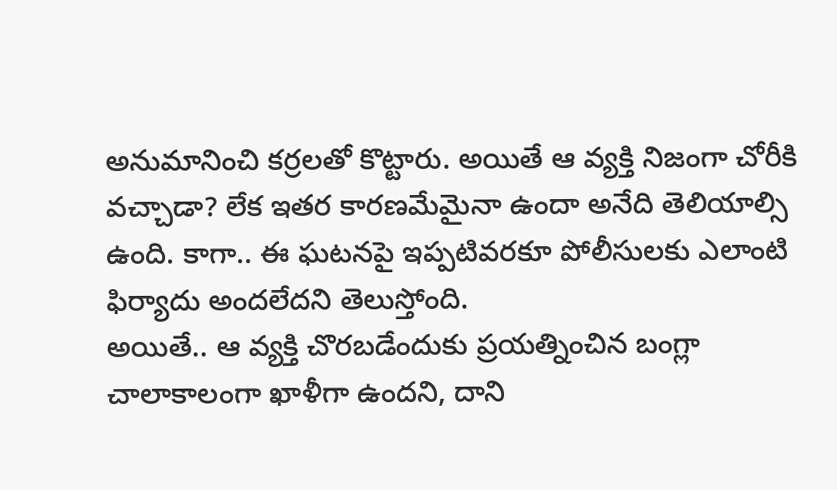అనుమానించి కర్రలతో కొట్టారు. అయితే ఆ వ్యక్తి నిజంగా చోరీకి వచ్చాడా? లేక ఇతర కారణమేమైనా ఉందా అనేది తెలియాల్సి ఉంది. కాగా.. ఈ ఘటనపై ఇప్పటివరకూ పోలీసులకు ఎలాంటి ఫిర్యాదు అందలేదని తెలుస్తోంది.
అయితే.. ఆ వ్యక్తి చొరబడేందుకు ప్రయత్నించిన బంగ్లా చాలాకాలంగా ఖాళీగా ఉందని, దాని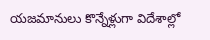యజమానులు కొన్నేళ్లుగా విదేశాల్లో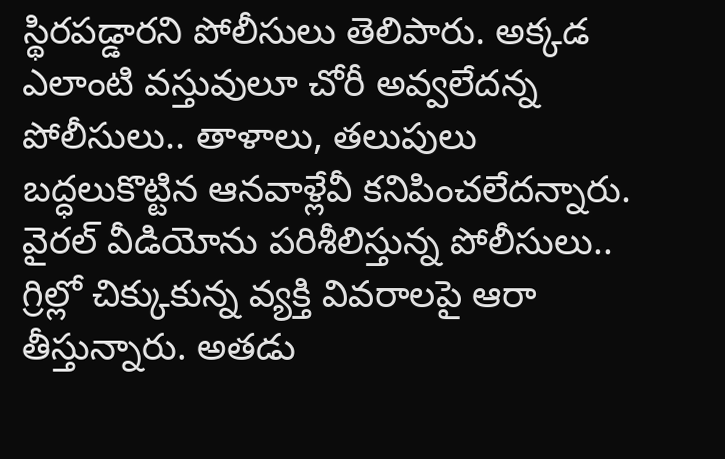స్థిరపడ్డారని పోలీసులు తెలిపారు. అక్కడ ఎలాంటి వస్తువులూ చోరీ అవ్వలేదన్న పోలీసులు.. తాళాలు, తలుపులు బద్ధలుకొట్టిన ఆనవాళ్లేవీ కనిపించలేదన్నారు. వైరల్ వీడియోను పరిశీలిస్తున్న పోలీసులు.. గ్రిల్లో చిక్కుకున్న వ్యక్తి వివరాలపై ఆరా తీస్తున్నారు. అతడు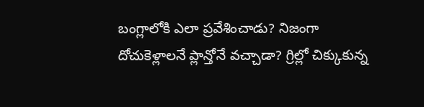బంగ్లాలోకి ఎలా ప్రవేశించాడు? నిజంగా దోచుకెళ్లాలనే ప్లాన్తోనే వచ్చాడా? గ్రిల్లో చిక్కుకున్న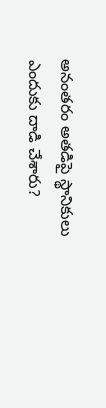అనంతరం అతడిపై స్థానికులు ఎందుకు దాడి చేశారు?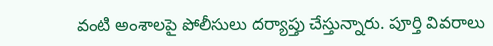వంటి అంశాలపై పోలీసులు దర్యాప్తు చేస్తున్నారు. పూర్తి వివరాలు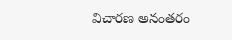విచారణ అనంతరం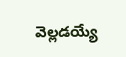వెల్లడయ్యే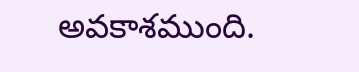అవకాశముంది.